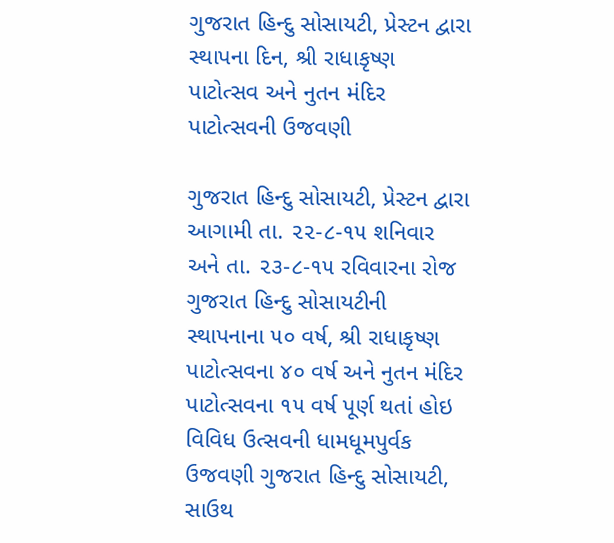ગુજરાત હિન્દુ સોસાયટી, પ્રેસ્ટન દ્વારા સ્થાપના દિન, શ્રી રાધાકૃષ્ણ પાટોત્સવ અને નુતન મંદિર પાટોત્સવની ઉજવણી

ગુજરાત હિન્દુ સોસાયટી, પ્રેસ્ટન દ્વારા આગામી તા. ૨૨-૮-૧૫ શનિવાર અને તા. ૨૩-૮-૧૫ રવિવારના રોજ ગુજરાત હિન્દુ સોસાયટીની સ્થાપનાના ૫૦ વર્ષ, શ્રી રાધાકૃષ્ણ પાટોત્સવના ૪૦ વર્ષ અને નુતન મંદિર પાટોત્સવના ૧૫ વર્ષ પૂર્ણ થતાં હોઇ વિવિધ ઉત્સવની ધામધૂમપુર્વક ઉજવણી ગુજરાત હિન્દુ સોસાયટી, સાઉથ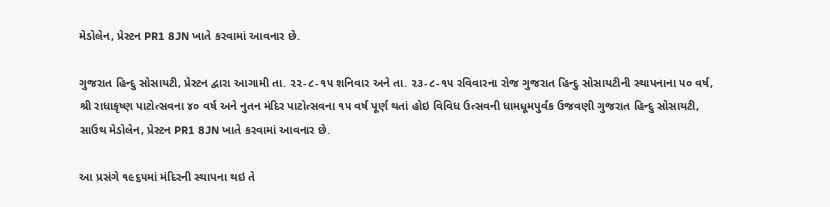મેડોલેન, પ્રેસ્ટન PR1 8JN ખાતે કરવામાં આવનાર છે.

ગુજરાત હિન્દુ સોસાયટી, પ્રેસ્ટન દ્વારા આગામી તા. ૨૨-૮-૧૫ શનિવાર અને તા. ૨૩-૮-૧૫ રવિવારના રોજ ગુજરાત હિન્દુ સોસાયટીની સ્થાપનાના ૫૦ વર્ષ, શ્રી રાધાકૃષ્ણ પાટોત્સવના ૪૦ વર્ષ અને નુતન મંદિર પાટોત્સવના ૧૫ વર્ષ પૂર્ણ થતાં હોઇ વિવિધ ઉત્સવની ધામધૂમપુર્વક ઉજવણી ગુજરાત હિન્દુ સોસાયટી, સાઉથ મેડોલેન, પ્રેસ્ટન PR1 8JN ખાતે કરવામાં આવનાર છે.

આ પ્રસંગે ૧૯૬૫માં મંદિરની સ્થાપના થઇ તે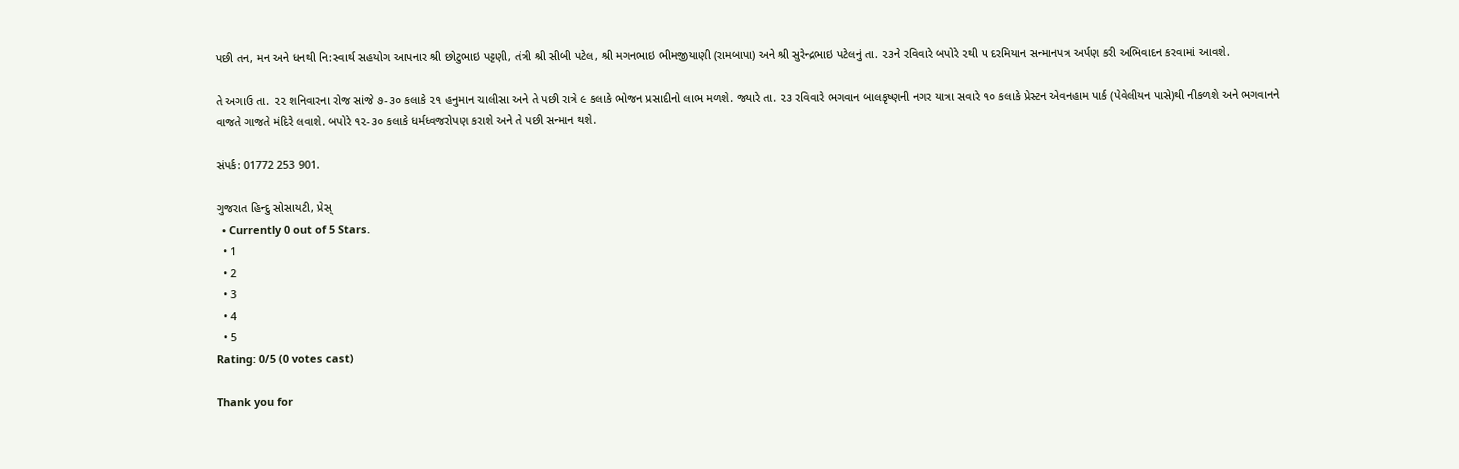પછી તન, મન અને ધનથી નિ:સ્વાર્થ સહયોગ આપનાર શ્રી છોટુભાઇ પટ્ટણી, તંત્રી શ્રી સીબી પટેલ, શ્રી મગનભાઇ ભીમજીયાણી (રામબાપા) અને શ્રી સુરેન્દ્રભાઇ પટેલનું તા. ૨૩ને રવિવારે બપોરે ૨થી ૫ દરમિયાન સન્માનપત્ર અર્પણ કરી અભિવાદન કરવામાં આવશે.

તે અગાઉ તા. ૨૨ શનિવારના રોજ સાંજે ૭-૩૦ કલાકે ૨૧ હનુમાન ચાલીસા અને તે પછી રાત્રે ૯ કલાકે ભોજન પ્રસાદીનો લાભ મળશે. જ્યારે તા. ૨૩ રવિવારે ભગવાન બાલકૃષ્ણની નગર યાત્રા સવારે ૧૦ કલાકે પ્રેસ્ટન એવનહામ પાર્ક (પેવેલીયન પાસે)થી નીકળશે અને ભગવાનને વાજતે ગાજતે મંદિરે લવાશે. બપોરે ૧૨-૩૦ કલાકે ધર્મધ્વજરોપણ કરાશે અને તે પછી સન્માન થશે.

સંપર્ક: 01772 253 901.

ગુજરાત હિન્દુ સોસાયટી, પ્રેસ્
  • Currently 0 out of 5 Stars.
  • 1
  • 2
  • 3
  • 4
  • 5
Rating: 0/5 (0 votes cast)

Thank you for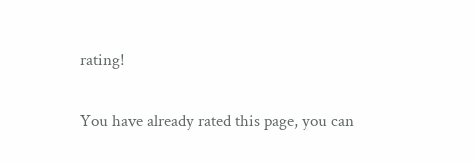rating!

You have already rated this page, you can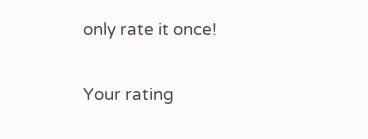only rate it once!

Your rating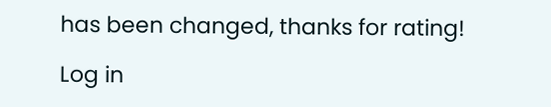has been changed, thanks for rating!

Log in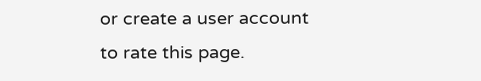or create a user account to rate this page.